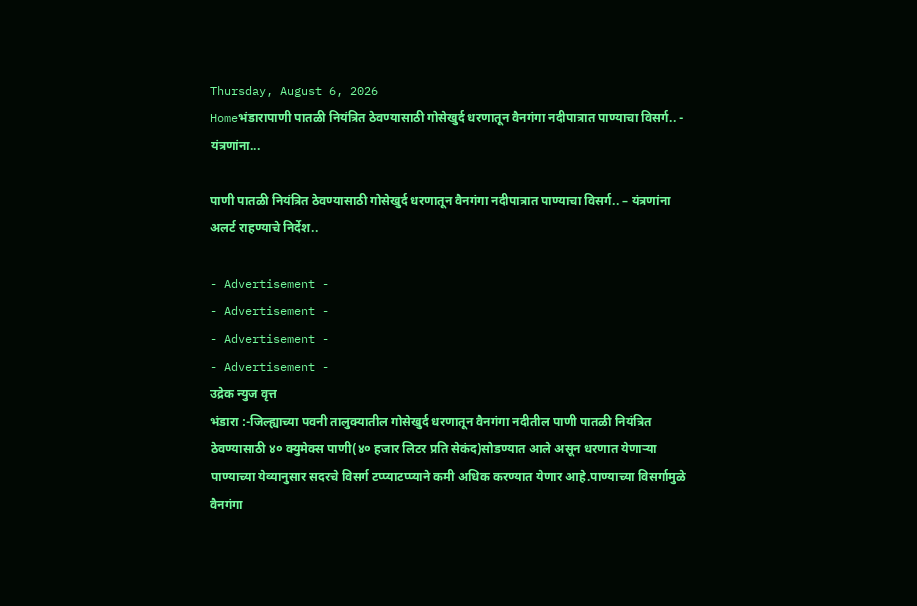Thursday, August 6, 2026
Homeभंडारापाणी पातळी नियंत्रित ठेवण्यासाठी गोसेखुर्द धरणातून वैनगंगा नदीपात्रात पाण्याचा विसर्ग.. - यंत्रणांना...

पाणी पातळी नियंत्रित ठेवण्यासाठी गोसेखुर्द धरणातून वैनगंगा नदीपात्रात पाण्याचा विसर्ग.. – यंत्रणांना अलर्ट राहण्याचे निर्देश..

- Advertisement -
- Advertisement -
- Advertisement -
- Advertisement -
उद्रेक न्युज वृत्त
भंडारा :-जिल्ह्याच्या पवनी तालुक्यातील गोसेखुर्द धरणातून वैनगंगा नदीतील पाणी पातळी नियंत्रित ठेवण्यासाठी ४० क्युमेक्स पाणी(४० हजार लिटर प्रति सेकंद)सोडण्यात आले असून धरणात येणाऱ्या पाण्याच्या येव्यानुसार सदरचे विसर्ग टप्प्याटप्प्याने कमी अधिक करण्यात येणार आहे.पाण्याच्या विसर्गामुळे वैनगंगा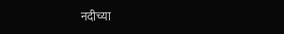नदीच्या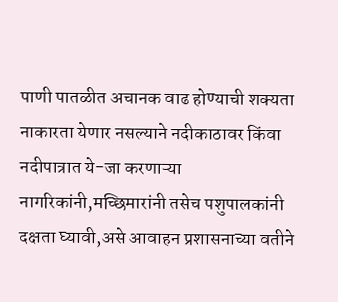पाणी पातळीत अचानक वाढ होण्याची शक्यता नाकारता येणार नसल्याने नदीकाठावर किंवा नदीपात्रात ये-जा करणाऱ्या नागरिकांनी,मच्छिमारांनी तसेच पशुपालकांनी दक्षता घ्यावी,असे आवाहन प्रशासनाच्या वतीने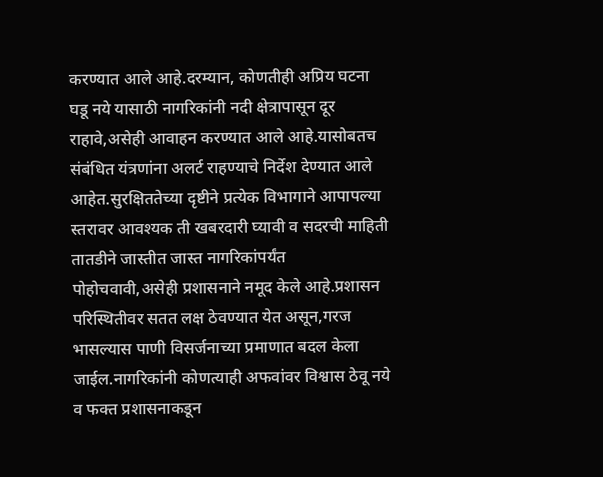करण्यात आले आहे.दरम्यान, कोणतीही अप्रिय घटना घडू नये यासाठी नागरिकांनी नदी क्षेत्रापासून दूर राहावे,असेही आवाहन करण्यात आले आहे.यासोबतच संबंधित यंत्रणांना अलर्ट राहण्याचे निर्देश देण्यात आले आहेत.सुरक्षिततेच्या दृष्टीने प्रत्येक विभागाने आपापल्या स्तरावर आवश्यक ती खबरदारी घ्यावी व सदरची माहिती तातडीने जास्तीत जास्त नागरिकांपर्यंत पोहोचवावी,असेही प्रशासनाने नमूद केले आहे.प्रशासन परिस्थितीवर सतत लक्ष ठेवण्यात येत असून,गरज भासल्यास पाणी विसर्जनाच्या प्रमाणात बदल केला जाईल.नागरिकांनी कोणत्याही अफवांवर विश्वास ठेवू नये व फक्त प्रशासनाकडून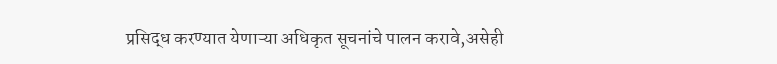प्रसिद्ध करण्यात येणाऱ्या अधिकृत सूचनांचे पालन करावे,असेही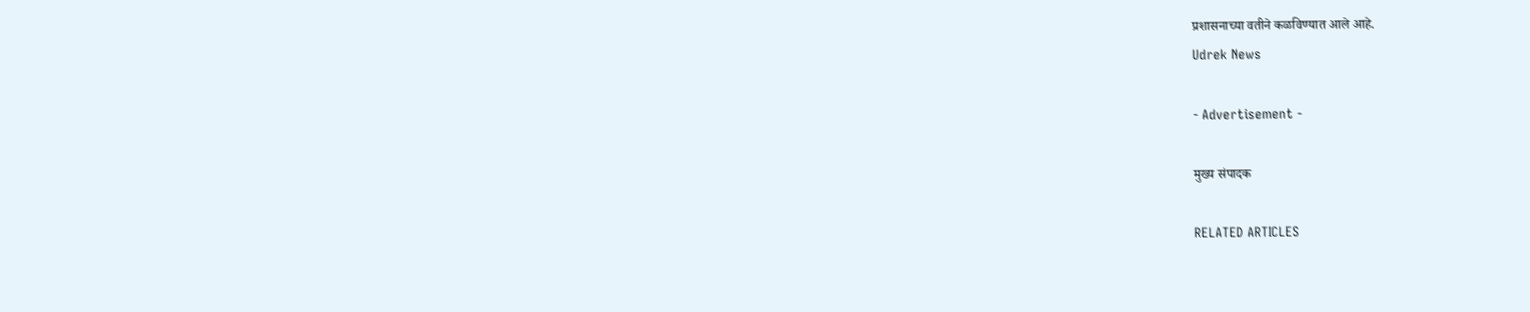प्रशासनाच्या वतीने कळविण्यात आले आहे.
Udrek News

- Advertisement -

मुख्य संपादक

RELATED ARTICLES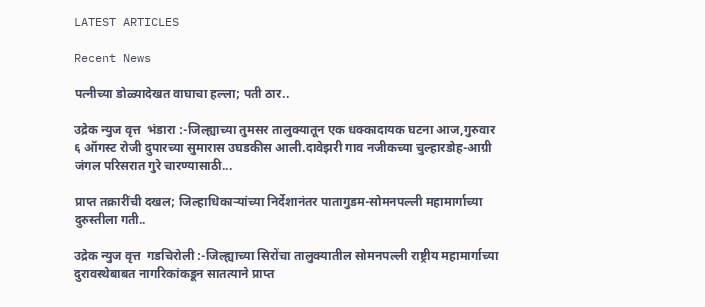LATEST ARTICLES

Recent News

पत्नीच्या डोळ्यादेखत वाघाचा हल्ला; पती ठार..

उद्रेक न्युज वृत्त  भंडारा :-जिल्ह्याच्या तुमसर तालुक्यातून एक धक्कादायक घटना आज,गुरुवार ६ ऑगस्ट रोजी दुपारच्या सुमारास उघडकीस आली.दावेझरी गाव नजीकच्या चुल्हारडोह-आग्री जंगल परिसरात गुरे चारण्यासाठी...

प्राप्त तक्रारींची दखल; जिल्हाधिकाऱ्यांच्या निर्देशानंतर पातागुडम-सोमनपल्ली महामार्गाच्या दुरुस्तीला गती..

उद्रेक न्युज वृत्त  गडचिरोली :-जिल्ह्याच्या सिरोंचा तालुक्यातील सोमनपल्ली राष्ट्रीय महामार्गाच्या दुरावस्थेबाबत नागरिकांकडून सातत्याने प्राप्त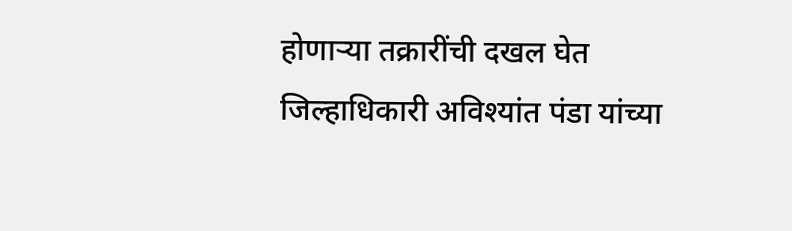होणाऱ्या तक्रारींची दखल घेत जिल्हाधिकारी अविश्यांत पंडा यांच्या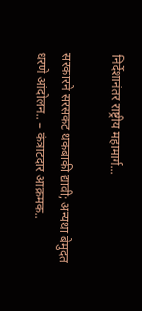निर्देशानंतर राष्ट्रीय महामार्ग...

सरकारने सरसकट थकबाकी द्यावी; अन्यथा बेमुदत धरणे आंदोलन.. – कंत्राटदार आक्रमक..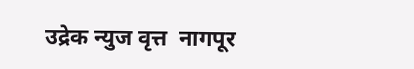उद्रेक न्युज वृत्त  नागपूर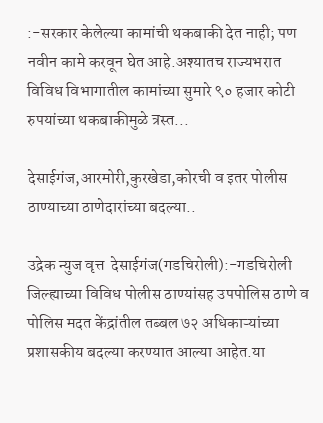:-सरकार केलेल्या कामांची थकबाकी देत नाही; पण नवीन कामे करवून घेत आहे.अश्यातच राज्यभरात विविध विभागातील कामांच्या सुमारे ९० हजार कोटी रुपयांच्या थकबाकीमुळे त्रस्त...

देसाईगंज,आरमोरी,कुरखेडा,कोरची व इतर पोलीस ठाण्याच्या ठाणेदारांच्या बदल्या..

उद्रेक न्युज वृत्त  देसाईगंज(गडचिरोली):-गडचिरोली जिल्ह्याच्या विविध पोलीस ठाण्यांसह उपपोलिस ठाणे व पोलिस मदत केंद्रांतील तब्बल ७२ अधिकाऱ्यांच्या प्रशासकीय बदल्या करण्यात आल्या आहेत.या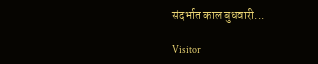संदर्भात काल बुधवारी...

Visitor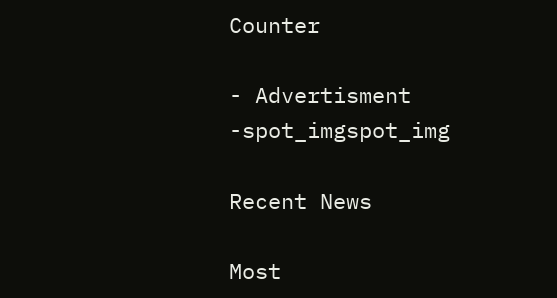Counter

- Advertisment -spot_imgspot_img

Recent News

Most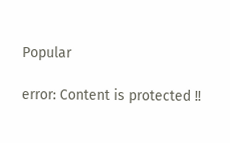Popular

error: Content is protected !!